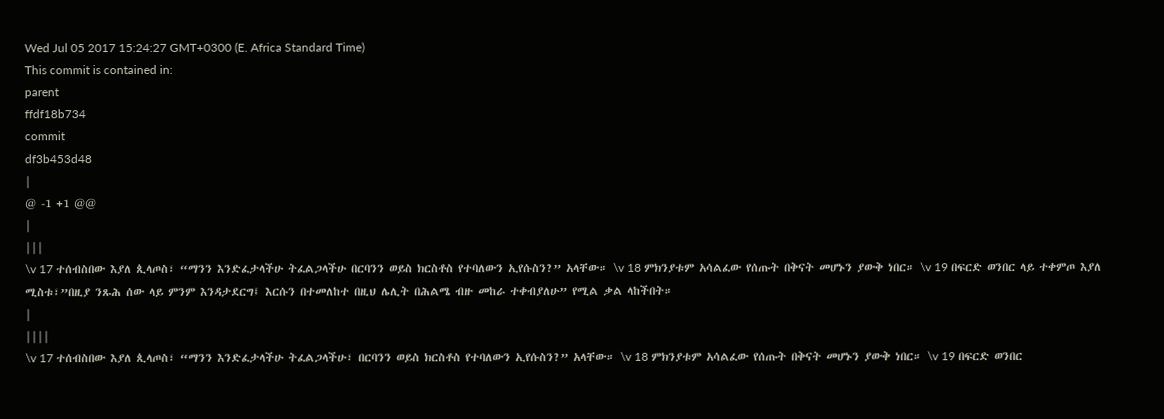Wed Jul 05 2017 15:24:27 GMT+0300 (E. Africa Standard Time)
This commit is contained in:
parent
ffdf18b734
commit
df3b453d48
|
@ -1 +1 @@
|
|||
\v 17 ተሰብስበው እያለ ጲላጦስ፣ “ማንን እንድፈታላችሁ ትፈልጋላችሁ በርባንን ወይስ ክርስቶስ የተባለውን ኢየሱስን?” አላቸው። \v 18 ምክንያቱም አሳልፈው የሰጡት በቅናት መሆኑን ያውቅ ነበር። \v 19 በፍርድ ወንበር ላይ ተቀምጦ እያለ ሚስቱ፣”በዚያ ንጹሕ ሰው ላይ ምንም እንዳታደርግ፤ እርሱን በተመለከተ በዚህ ሌሊት በሕልሜ ብዙ መከራ ተቀብያለሁ” የሚል ቃል ላከችበት።
|
||||
\v 17 ተሰብስበው እያለ ጲላጦስ፣ “ማንን እንድፈታላችሁ ትፈልጋላችሁ፣ በርባንን ወይስ ክርስቶስ የተባለውን ኢየሱስን?” አላቸው። \v 18 ምክንያቱም አሳልፈው የሰጡት በቅናት መሆኑን ያውቅ ነበር። \v 19 በፍርድ ወንበር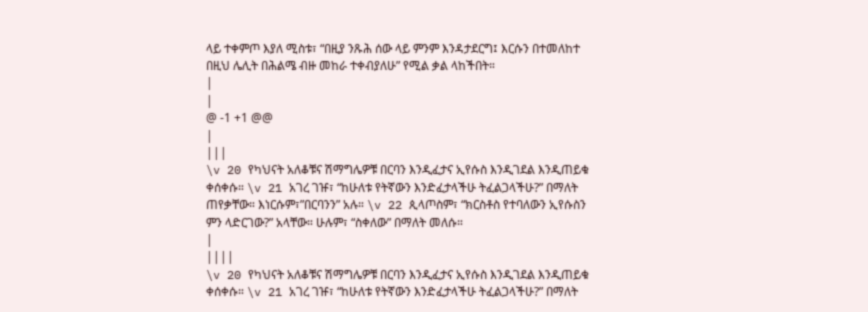ላይ ተቀምጦ እያለ ሚስቱ፣ “በዚያ ንጹሕ ሰው ላይ ምንም እንዳታደርግ፤ እርሱን በተመለከተ በዚህ ሌሊት በሕልሜ ብዙ መከራ ተቀብያለሁ” የሚል ቃል ላከችበት።
|
|
@ -1 +1 @@
|
|||
\v 20 የካህናት አለቆቹና ሽማግሌዎቹ በርባን እንዲፈታና ኢየሱስ እንዲገደል እንዲጠይቁ ቀሰቀሱ። \v 21 አገረ ገዡ፣ “ከሁለቱ የትኛውን እንድፈታላችሁ ትፈልጋላችሁ?” በማለት ጠየቃቸው። እነርሱም፣”በርባንን” አሉ። \v 22 ጲላጦስም፣ “ክርስቶስ የተባለውን ኢየሱስን ምን ላድርገው?” አላቸው። ሁሉም፣ “ስቀለው” በማለት መለሱ።
|
||||
\v 20 የካህናት አለቆቹና ሽማግሌዎቹ በርባን እንዲፈታና ኢየሱስ እንዲገደል እንዲጠይቁ ቀሰቀሱ። \v 21 አገረ ገዡ፣ “ከሁለቱ የትኛውን እንድፈታላችሁ ትፈልጋላችሁ?” በማለት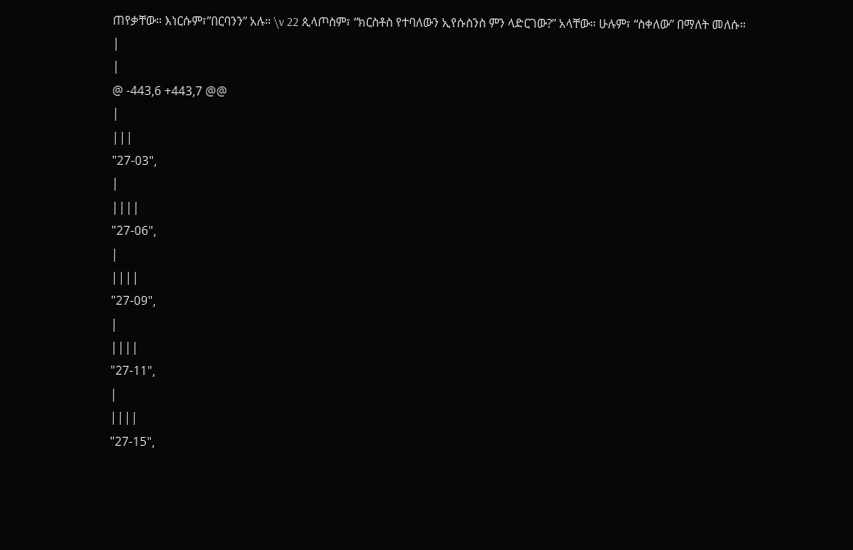ጠየቃቸው። እነርሱም፣”በርባንን” አሉ። \v 22 ጲላጦስም፣ “ክርስቶስ የተባለውን ኢየሱስንስ ምን ላድርገው?” አላቸው። ሁሉም፣ “ስቀለው” በማለት መለሱ።
|
|
@ -443,6 +443,7 @@
|
|||
"27-03",
|
||||
"27-06",
|
||||
"27-09",
|
||||
"27-11",
|
||||
"27-15",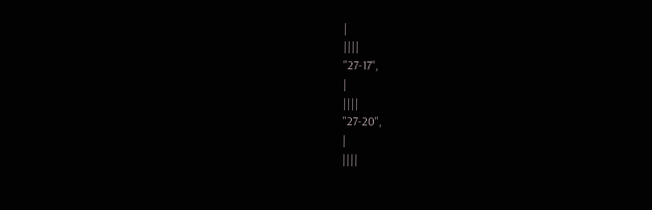|
||||
"27-17",
|
||||
"27-20",
|
||||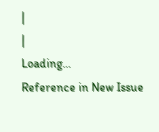|
|
Loading…
Reference in New Issue